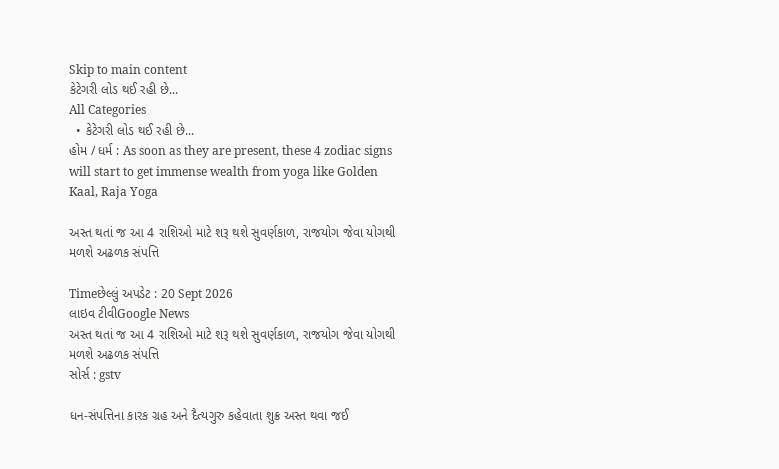Skip to main content
કેટેગરી લોડ થઈ રહી છે...
All Categories
  • કેટેગરી લોડ થઈ રહી છે...
હોમ / ધર્મ : As soon as they are present, these 4 zodiac signs will start to get immense wealth from yoga like Golden Kaal, Raja Yoga

અસ્ત થતાં જ આ 4 રાશિઓ માટે શરૂ થશે સુવર્ણકાળ, રાજયોગ જેવા યોગથી મળશે અઢળક સંપત્તિ

Timeછેલ્લું અપડેટ : 20 Sept 2026
લાઇવ ટીવીGoogle News
અસ્ત થતાં જ આ 4 રાશિઓ માટે શરૂ થશે સુવર્ણકાળ, રાજયોગ જેવા યોગથી મળશે અઢળક સંપત્તિ
સોર્સ : gstv

ધન-સંપત્તિના કારક ગ્રહ અને દૈત્યગુરુ કહેવાતા શુક્ર અસ્ત થવા જઈ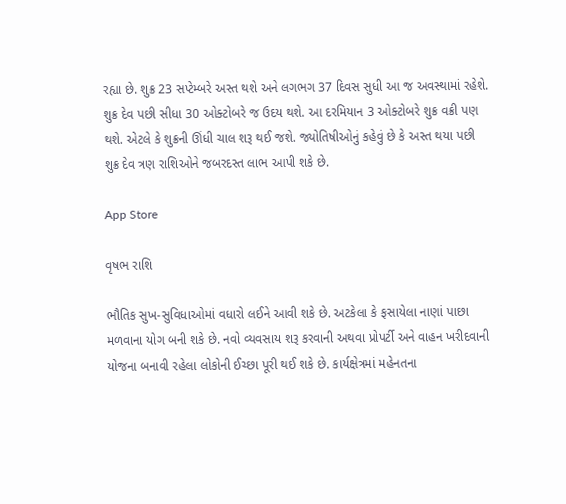રહ્યા છે. શુક્ર 23 સપ્ટેમ્બરે અસ્ત થશે અને લગભગ 37 દિવસ સુધી આ જ અવસ્થામાં રહેશે. શુક્ર દેવ પછી સીધા 30 ઓક્ટોબરે જ ઉદય થશે. આ દરમિયાન 3 ઓક્ટોબરે શુક્ર વક્રી પણ થશે. એટલે કે શુક્રની ઊંધી ચાલ શરૂ થઈ જશે. જ્યોતિષીઓનું કહેવું છે કે અસ્ત થયા પછી શુક્ર દેવ ત્રણ રાશિઓને જબરદસ્ત લાભ આપી શકે છે.

App Store

વૃષભ રાશિ

ભૌતિક સુખ-સુવિધાઓમાં વધારો લઈને આવી શકે છે. અટકેલા કે ફસાયેલા નાણાં પાછા મળવાના યોગ બની શકે છે. નવો વ્યવસાય શરૂ કરવાની અથવા પ્રોપર્ટી અને વાહન ખરીદવાની યોજના બનાવી રહેલા લોકોની ઈચ્છા પૂરી થઈ શકે છે. કાર્યક્ષેત્રમાં મહેનતના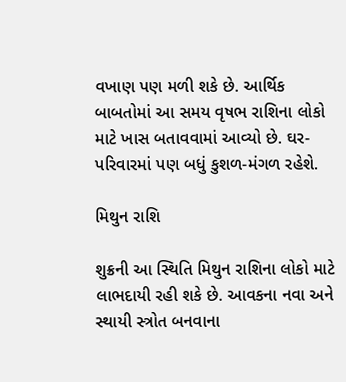વખાણ પણ મળી શકે છે. આર્થિક બાબતોમાં આ સમય વૃષભ રાશિના લોકો માટે ખાસ બતાવવામાં આવ્યો છે. ઘર-પરિવારમાં પણ બધું કુશળ-મંગળ રહેશે.

મિથુન રાશિ

શુક્રની આ સ્થિતિ મિથુન રાશિના લોકો માટે લાભદાયી રહી શકે છે. આવકના નવા અને સ્થાયી સ્ત્રોત બનવાના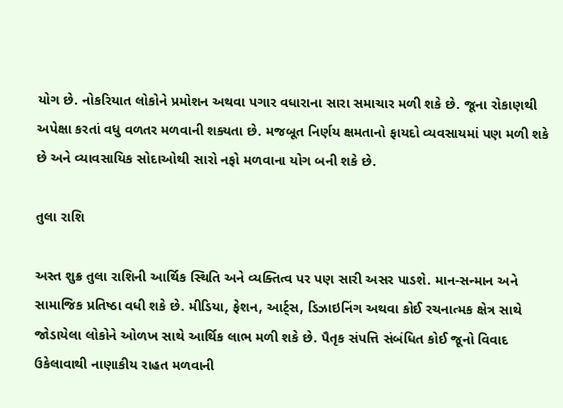યોગ છે. નોકરિયાત લોકોને પ્રમોશન અથવા પગાર વધારાના સારા સમાચાર મળી શકે છે. જૂના રોકાણથી અપેક્ષા કરતાં વધુ વળતર મળવાની શક્યતા છે. મજબૂત નિર્ણય ક્ષમતાનો ફાયદો વ્યવસાયમાં પણ મળી શકે છે અને વ્યાવસાયિક સોદાઓથી સારો નફો મળવાના યોગ બની શકે છે.

તુલા રાશિ

અસ્ત શુક્ર તુલા રાશિની આર્થિક સ્થિતિ અને વ્યક્તિત્વ પર પણ સારી અસર પાડશે. માન-સન્માન અને સામાજિક પ્રતિષ્ઠા વધી શકે છે. મીડિયા, ફેશન, આર્ટ્સ, ડિઝાઇનિંગ અથવા કોઈ રચનાત્મક ક્ષેત્ર સાથે જોડાયેલા લોકોને ઓળખ સાથે આર્થિક લાભ મળી શકે છે. પૈતૃક સંપત્તિ સંબંધિત કોઈ જૂનો વિવાદ ઉકેલાવાથી નાણાકીય રાહત મળવાની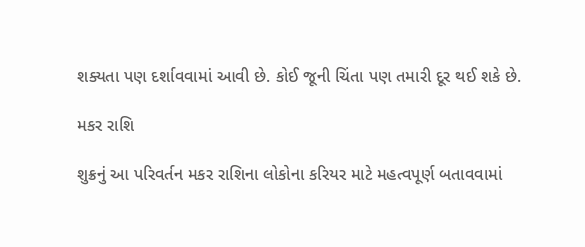શક્યતા પણ દર્શાવવામાં આવી છે. કોઈ જૂની ચિંતા પણ તમારી દૂર થઈ શકે છે.

મકર રાશિ

શુક્રનું આ પરિવર્તન મકર રાશિના લોકોના કરિયર માટે મહત્વપૂર્ણ બતાવવામાં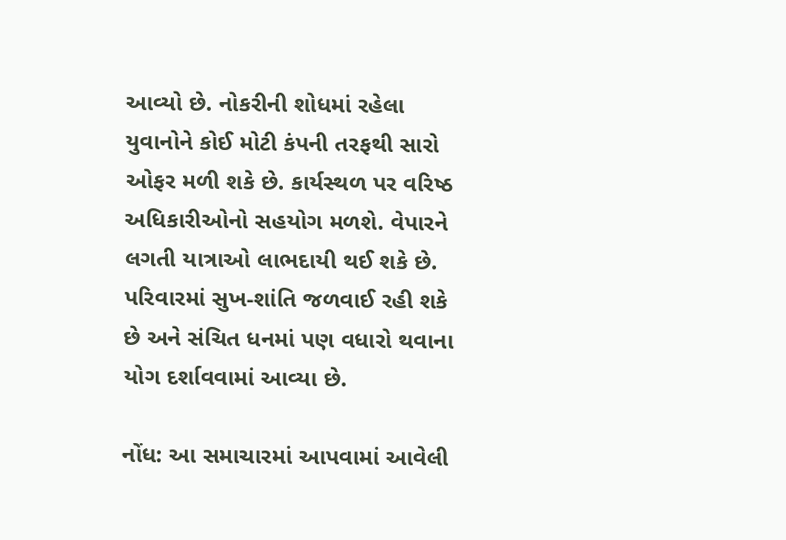આવ્યો છે. નોકરીની શોધમાં રહેલા યુવાનોને કોઈ મોટી કંપની તરફથી સારો ઓફર મળી શકે છે. કાર્યસ્થળ પર વરિષ્ઠ અધિકારીઓનો સહયોગ મળશે. વેપારને લગતી યાત્રાઓ લાભદાયી થઈ શકે છે. પરિવારમાં સુખ-શાંતિ જળવાઈ રહી શકે છે અને સંચિત ધનમાં પણ વધારો થવાના યોગ દર્શાવવામાં આવ્યા છે.

નોંધ: આ સમાચારમાં આપવામાં આવેલી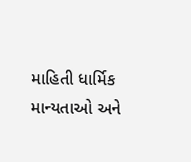માહિતી ધાર્મિક માન્યતાઓ અને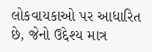લોકવાયકાઓ પર આધારિત છે, જેનો ઉદ્દેશ્ય માત્ર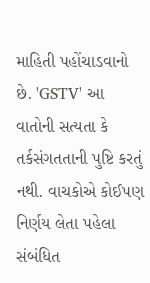માહિતી પહોંચાડવાનો છે. 'GSTV' આ વાતોની સત્યતા કે તર્કસંગતતાની પુષ્ટિ કરતું નથી. વાચકોએ કોઈપણ નિર્ણય લેતા પહેલા સંબંધિત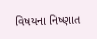વિષયના નિષ્ણાત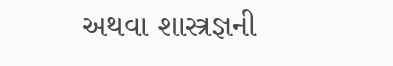અથવા શાસ્ત્રજ્ઞની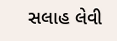સલાહ લેવી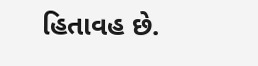હિતાવહ છે.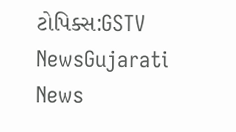ટોપિક્સ:GSTV NewsGujarati News